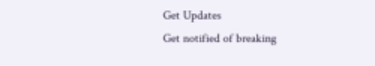Get Updates
Get notified of breaking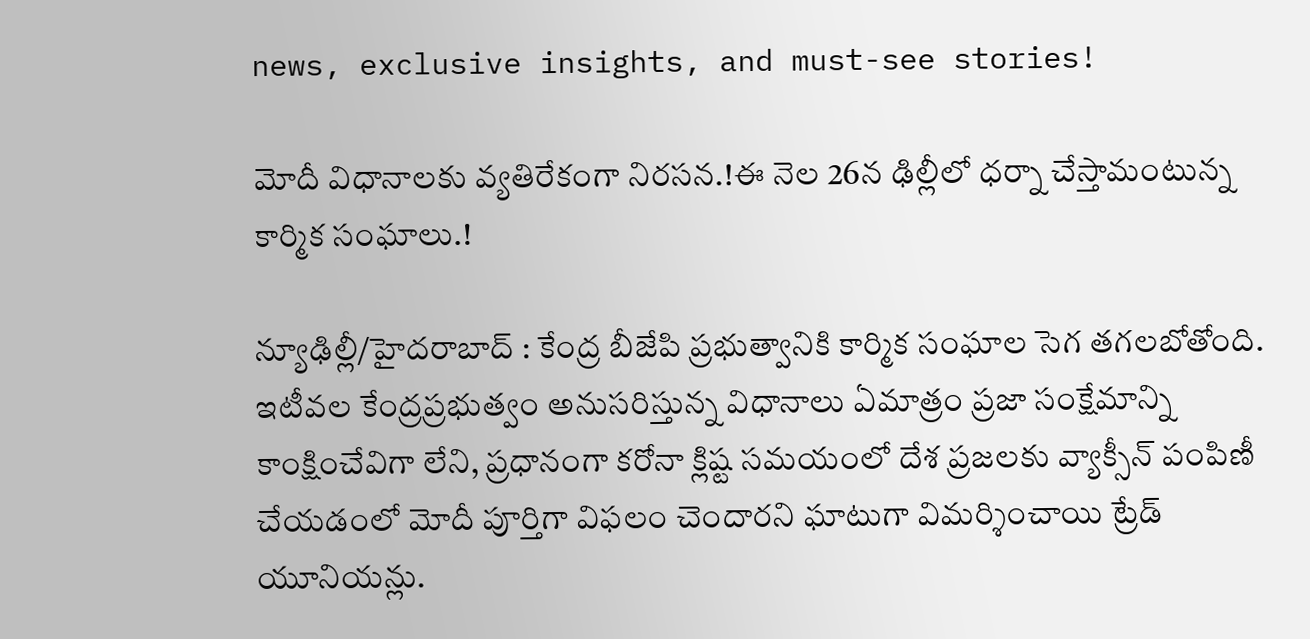news, exclusive insights, and must-see stories!

మోదీ విధానాలకు వ్యతిరేకంగా నిరసన.!ఈ నెల 26న ఢిల్లీలో ధర్నా చేస్తామంటున్న కార్మిక సంఘాలు.!

న్యూఢిల్లీ/హైదరాబాద్ : కేంద్ర బీజేపి ప్రభుత్వానికి కార్మిక సంఘాల సెగ తగలబోతోంది. ఇటీవల కేంద్రప్రభుత్వం అనుసరిస్తున్న విధానాలు ఏమాత్రం ప్రజా సంక్షేమాన్ని కాంక్షించేవిగా లేని, ప్రధానంగా కరోనా క్లిష్ట సమయంలో దేశ ప్రజలకు వ్యాక్సీన్ పంపిణీ చేయడంలో మోదీ పూర్తిగా విఫలం చెందారని ఘాటుగా విమర్శించాయి ట్రేడ్ యూనియన్లు.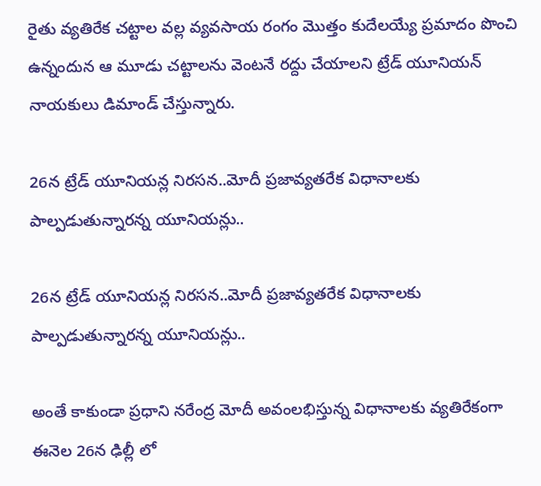రైతు వ్యతిరేక చట్టాల వల్ల వ్యవసాయ రంగం మొత్తం కుదేలయ్యే ప్రమాదం పొంచి ఉన్నందున ఆ మూడు చట్టాలను వెంటనే రద్దు చేయాలని ట్రేడ్ యూనియన్ నాయకులు డిమాండ్ చేస్తున్నారు.

26న ట్రేడ్ యూనియన్ల నిరసన..మోదీ ప్రజావ్యతరేక విధానాలకు పాల్పడుతున్నారన్న యూనియన్లు..

26న ట్రేడ్ యూనియన్ల నిరసన..మోదీ ప్రజావ్యతరేక విధానాలకు పాల్పడుతున్నారన్న యూనియన్లు..

అంతే కాకుండా ప్రధాని నరేంద్ర మోదీ అవంలభిస్తున్న విధానాలకు వ్యతిరేకంగా ఈనెల 26న ఢిల్లీ లో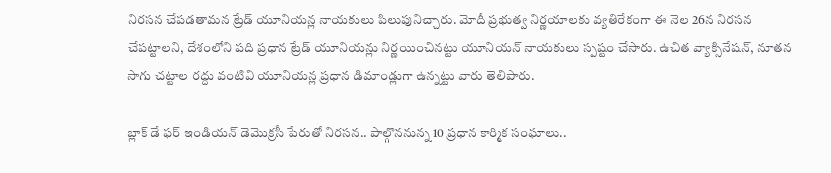నిరసన చేపడతామన ట్రేడ్ యూనియన్ల నాయకులు పిలుపునిచ్చారు. మోదీ ప్రభుత్వ నిర్ణయాలకు వ్యతిరేకంగా ఈ నెల 26న నిరసన చేపట్టాలని, దేశంలోని పది ప్రధాన ట్రేడ్ యూనియన్లు నిర్ణయించినట్టు యూనియన్ నాయకులు స్పష్టం చేసారు. ఉచిత వ్యాక్సినేషన్, నూతన సాగు చట్టాల రద్దు వంటివి యూనియన్ల ప్రధాన డిమాండ్లుగా ఉన్నట్టు వారు తెలిపారు.

బ్లాక్ డే ఫర్ ఇండియన్ డెమొక్రసీ పేరుతో నిరసన.. పాల్గొననున్న 10 ప్రధాన కార్మిక సంఘాలు..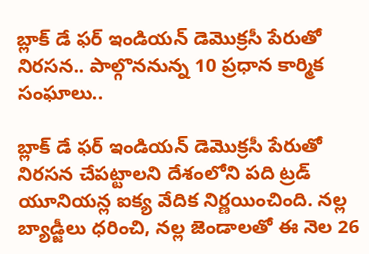బ్లాక్ డే ఫర్ ఇండియన్ డెమొక్రసీ పేరుతో నిరసన.. పాల్గొననున్న 10 ప్రధాన కార్మిక సంఘాలు..

బ్లాక్ డే ఫర్ ఇండియన్ డెమొక్రసీ పేరుతో నిరసన చేపట్టాలని దేశంలోని పది ట్రడ్ యూనియన్ల ఐక్య వేదిక నిర్ణయించింది. నల్ల బ్యాడ్జీలు ధరించి, నల్ల జెండాలతో ఈ నెల 26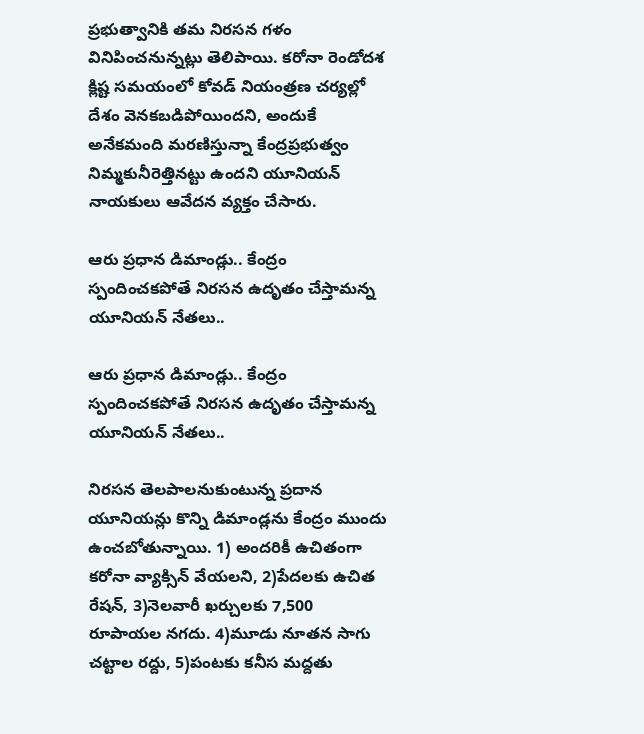ప్రభుత్వానికి తమ నిరసన గళం వినిపించనున్నట్లు తెలిపాయి. కరోనా రెండోదశ క్లిష్ట సమయంలో కోవడ్ నియంత్రణ చర్యల్లో దేశం వెనకబడిపోయిందని, అందుకే అనేకమంది మరణిస్తున్నా కేంద్రప్రభుత్వం నిమ్మకునీరెత్తినట్టు ఉందని యూనియన్ నాయకులు ఆవేదన వ్యక్తం చేసారు.

ఆరు ప్రధాన డిమాండ్లు.. కేంద్రం స్పందించకపోతే నిరసన ఉదృతం చేస్తామన్న యూనియన్ నేతలు..

ఆరు ప్రధాన డిమాండ్లు.. కేంద్రం స్పందించకపోతే నిరసన ఉదృతం చేస్తామన్న యూనియన్ నేతలు..

నిరసన తెలపాలనుకుంటున్న ప్రదాన యూనియన్లు కొన్ని డిమాండ్లను కేంద్రం ముందు ఉంచబోతున్నాయి. 1) అందరికీ ఉచితంగా కరోనా వ్యాక్సిన్ వేయలని, 2)పేదలకు ఉచిత రేషన్, 3)నెలవారీ ఖర్చులకు 7,500 రూపాయల నగదు. 4)మూడు నూతన సాగు చట్టాల రద్దు, 5)పంటకు కనీస మద్దతు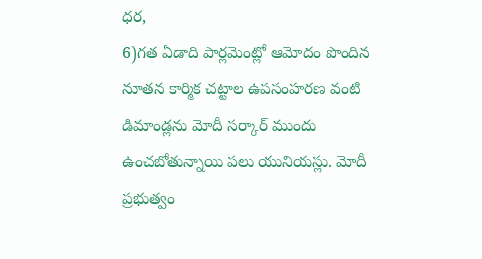ధర,
6)గత ఏడాది పార్లమెంట్లో ఆమోదం పొందిన నూతన కార్మిక చట్టాల ఉపసంహరణ వంటి డిమాండ్లను మోదీ సర్కార్ ముందు ఉంచబోతున్నాయి పలు యునియస్లు. మోదీ ప్రభుత్వం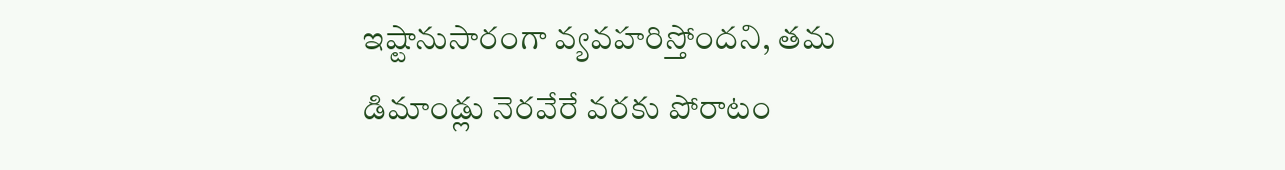ఇష్టానుసారంగా వ్యవహరిస్తోందని, తమ డిమాండ్లు నెరవేరే వరకు పోరాటం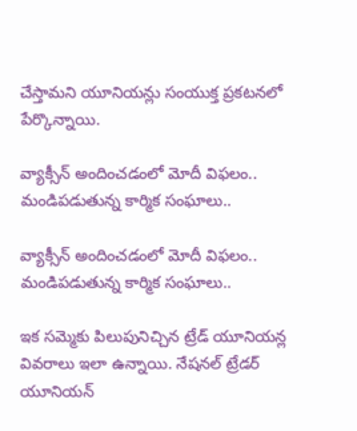చేస్తామని యూనియన్లు సంయుక్త ప్రకటనలో పేర్కొన్నాయి.

వ్యాక్సీన్ అందించడంలో మోదీ విఫలం.. మండిపడుతున్న కార్మిక సంఘాలు..

వ్యాక్సీన్ అందించడంలో మోదీ విఫలం.. మండిపడుతున్న కార్మిక సంఘాలు..

ఇక సమ్మెకు పిలుపునిచ్చిన ట్రేడ్ యూనియన్ల వివరాలు ఇలా ఉన్నాయి. నేషనల్ ట్రేడర్ యూనియన్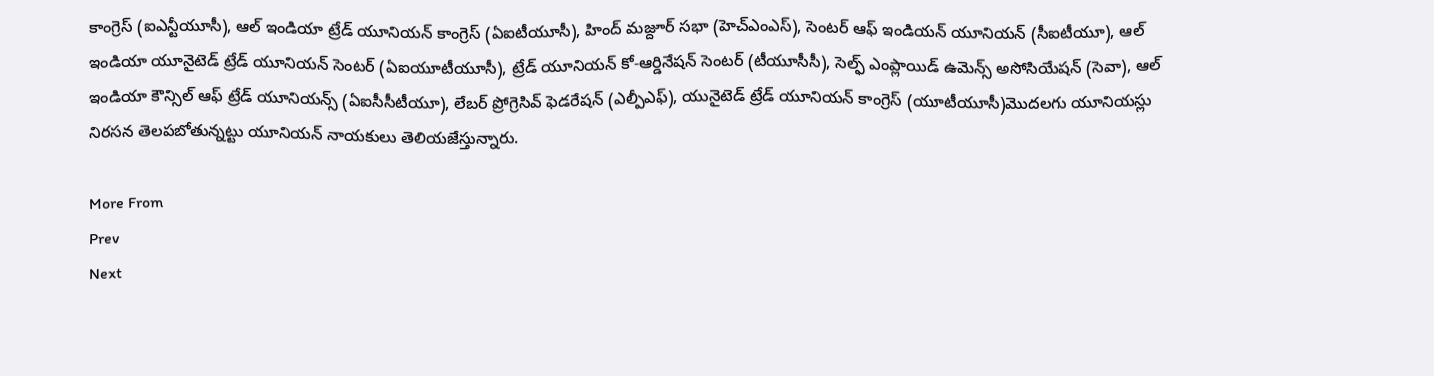కాంగ్రెస్ (ఐఎన్టీయూసీ), ఆల్ ఇండియా ట్రేడ్ యూనియన్ కాంగ్రెస్ (ఏఐటీయూసీ), హింద్ మజ్దూర్ సభా (హెచ్ఎంఎస్), సెంటర్ ఆఫ్ ఇండియన్ యూనియన్ (సీఐటీయూ), ఆల్ ఇండియా యూనైటెడ్ ట్రేడ్ యూనియన్ సెంటర్ (ఏఐయూటీయూసీ), ట్రేడ్ యూనియన్ కో-ఆర్డినేషన్ సెంటర్ (టీయూసీసీ), సెల్ఫ్ ఎంప్లాయిడ్ ఉమెన్స్ అసోసియేషన్ (సెవా), ఆల్ ఇండియా కౌన్సిల్ ఆఫ్ ట్రేడ్ యూనియన్స్ (ఏఐసీసీటీయూ), లేబర్ ప్రోగ్రెసివ్ ఫెడరేషన్ (ఎల్పీఎఫ్), యునైటెడ్ ట్రేడ్ యూనియన్ కాంగ్రెస్ (యూటీయూసీ)మొదలగు యూనియస్లు నిరసన తెలపబోతున్నట్టు యూనియన్ నాయకులు తెలియజేస్తున్నారు.

More From
Prev
Next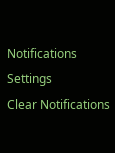Notifications
Settings
Clear Notifications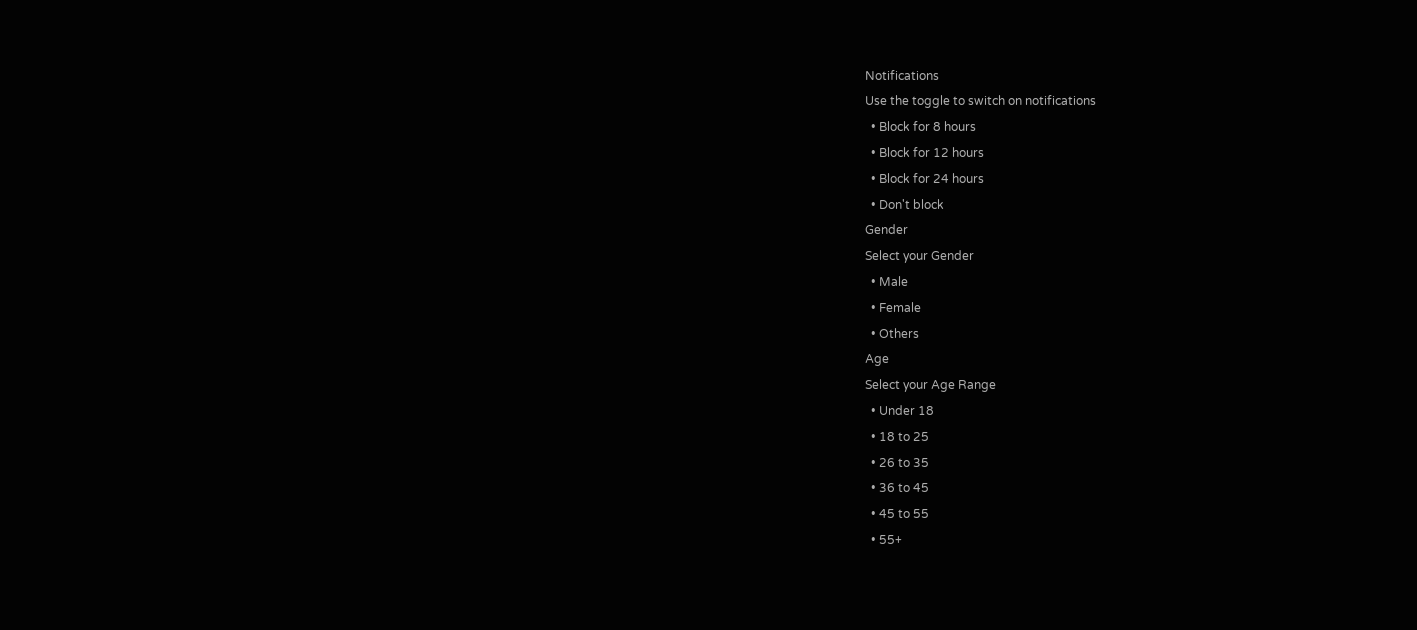Notifications
Use the toggle to switch on notifications
  • Block for 8 hours
  • Block for 12 hours
  • Block for 24 hours
  • Don't block
Gender
Select your Gender
  • Male
  • Female
  • Others
Age
Select your Age Range
  • Under 18
  • 18 to 25
  • 26 to 35
  • 36 to 45
  • 45 to 55
  • 55+